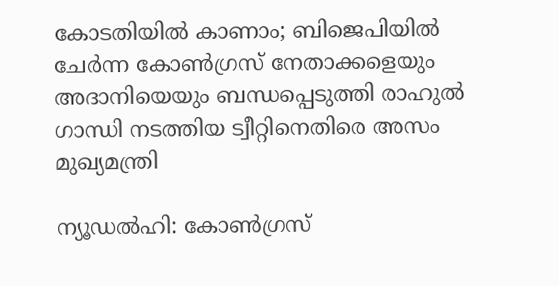കോടതിയിൽ കാണാം; ബിജെപിയിൽ ചേർന്ന കോൺഗ്രസ് നേതാക്കളെയും അദാനിയെയും ബന്ധപ്പെടുത്തി രാഹുൽ ഗാന്ധി നടത്തിയ ട്വീറ്റിനെതിരെ അസം മുഖ്യമന്ത്രി

ന്യൂഡൽഹി: കോൺഗ്രസ്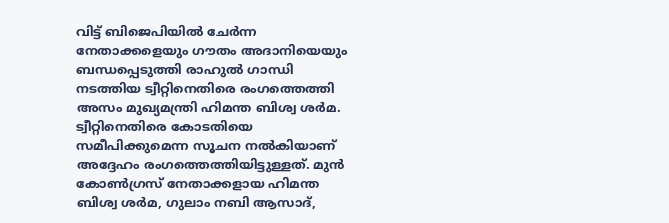വിട്ട് ബിജെപിയിൽ ചേർന്ന നേതാക്കളെയും ഗൗതം അദാനിയെയും ബന്ധപ്പെടുത്തി രാഹുൽ ഗാന്ധി നടത്തിയ ട്വീറ്റിനെതിരെ രംഗത്തെത്തി അസം മുഖ്യമന്ത്രി ഹിമന്ത ബിശ്വ ശർമ. ട്വീറ്റിനെതിരെ കോടതിയെ സമീപിക്കുമെന്ന സൂചന നൽകിയാണ് അദ്ദേഹം രംഗത്തെത്തിയിട്ടുള്ളത്. മുൻ കോൺഗ്രസ് നേതാക്കളായ ഹിമന്ത ബിശ്വ ശർമ, ഗുലാം നബി ആസാദ്,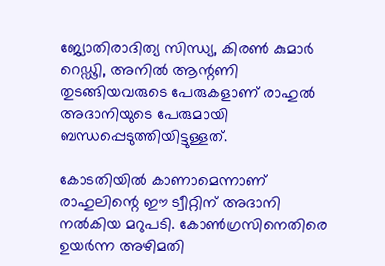ജ്യോതിരാദിത്യ സിന്ധ്യ, കിരൺ കുമാർ റെഡ്ഢി, അനിൽ ആന്റണി തുടങ്ങിയവരുടെ പേരുകളാണ് രാഹുൽ അദാനിയുടെ പേരുമായി ബന്ധപ്പെടുത്തിയിട്ടുള്ളത്.

കോടതിയിൽ കാണാമെന്നാണ് രാഹുലിന്റെ ഈ ട്വീറ്റിന് അദാനി നൽകിയ മറുപടി. കോൺഗ്രസിനെതിരെ ഉയർന്ന അഴിമതി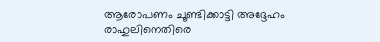ആരോപണം ചൂണ്ടിക്കാട്ടി അദ്ദേഹം രാഹുലിനെതിരെ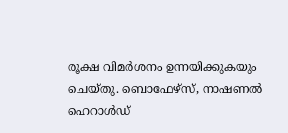രൂക്ഷ വിമർശനം ഉന്നയിക്കുകയും ചെയ്തു. ബൊഫേഴ്സ്, നാഷണൽ ഹെറാൾഡ്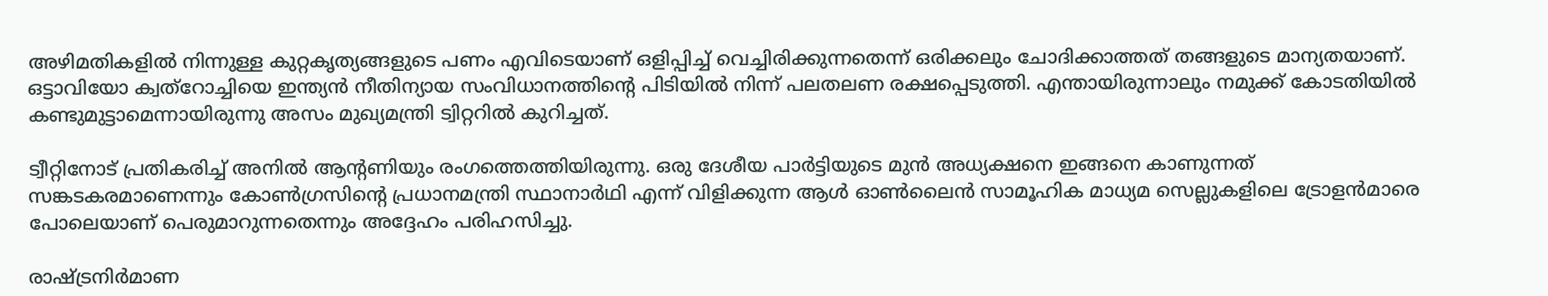അഴിമതികളിൽ നിന്നുള്ള കുറ്റകൃത്യങ്ങളുടെ പണം എവിടെയാണ് ഒളിപ്പിച്ച് വെച്ചിരിക്കുന്നതെന്ന് ഒരിക്കലും ചോദിക്കാത്തത് തങ്ങളുടെ മാന്യതയാണ്. ഒട്ടാവിയോ ക്വത്റോച്ചിയെ ഇന്ത്യൻ നീതിന്യായ സംവിധാനത്തിന്റെ പിടിയിൽ നിന്ന് പലതലണ രക്ഷപ്പെടുത്തി. എന്തായിരുന്നാലും നമുക്ക് കോടതിയിൽ കണ്ടുമുട്ടാമെന്നായിരുന്നു അസം മുഖ്യമന്ത്രി ട്വിറ്ററിൽ കുറിച്ചത്.

ട്വീറ്റിനോട് പ്രതികരിച്ച് അനിൽ ആന്റണിയും രംഗത്തെത്തിയിരുന്നു. ഒരു ദേശീയ പാർട്ടിയുടെ മുൻ അധ്യക്ഷനെ ഇങ്ങനെ കാണുന്നത് സങ്കടകരമാണെന്നും കോൺഗ്രസിന്റെ പ്രധാനമന്ത്രി സ്ഥാനാർഥി എന്ന് വിളിക്കുന്ന ആൾ ഓൺലൈൻ സാമൂഹിക മാധ്യമ സെല്ലുകളിലെ ട്രോളൻമാരെ പോലെയാണ് പെരുമാറുന്നതെന്നും അദ്ദേഹം പരിഹസിച്ചു.

രാഷ്ട്രനിർമാണ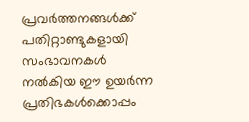പ്രവർത്തനങ്ങൾക്ക് പതിറ്റാണ്ടുകളായി സംഭാവനകൾ നൽകിയ ഈ ഉയർന്ന പ്രതിഭകൾക്കൊപ്പം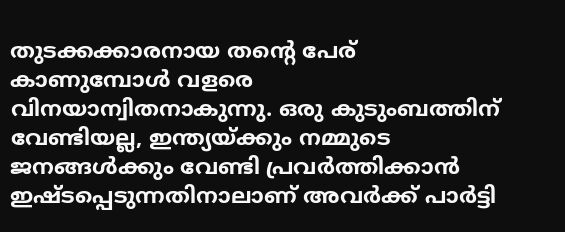തുടക്കക്കാരനായ തന്റെ പേര് കാണുമ്പോൾ വളരെ വിനയാന്വിതനാകുന്നു. ഒരു കുടുംബത്തിന് വേണ്ടിയല്ല, ഇന്ത്യയ്ക്കും നമ്മുടെ ജനങ്ങൾക്കും വേണ്ടി പ്രവർത്തിക്കാൻ ഇഷ്ടപ്പെടുന്നതിനാലാണ് അവർക്ക് പാർട്ടി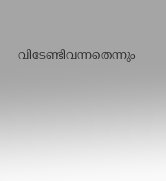വിടേണ്ടിവന്നതെന്നും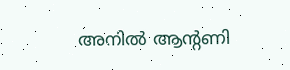അനിൽ ആന്റണി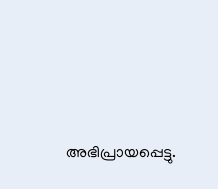അഭിപ്രായപ്പെട്ടു.